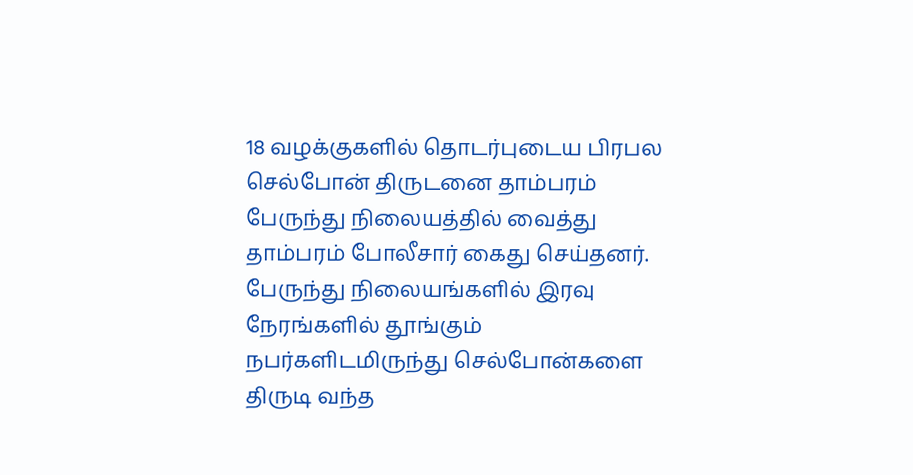18 வழக்குகளில் தொடர்புடைய பிரபல செல்போன் திருடனை தாம்பரம் பேருந்து நிலையத்தில் வைத்து தாம்பரம் போலீசார் கைது செய்தனர். பேருந்து நிலையங்களில் இரவு நேரங்களில் தூங்கும் நபர்களிடமிருந்து செல்போன்களை திருடி வந்த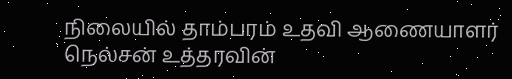நிலையில் தாம்பரம் உதவி ஆணையாளர் நெல்சன் உத்தரவின்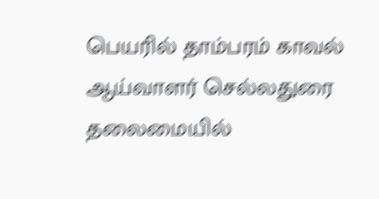பெயரில் தாம்பரம் காவல் ஆய்வாளர் செல்லதுரை தலைமையில்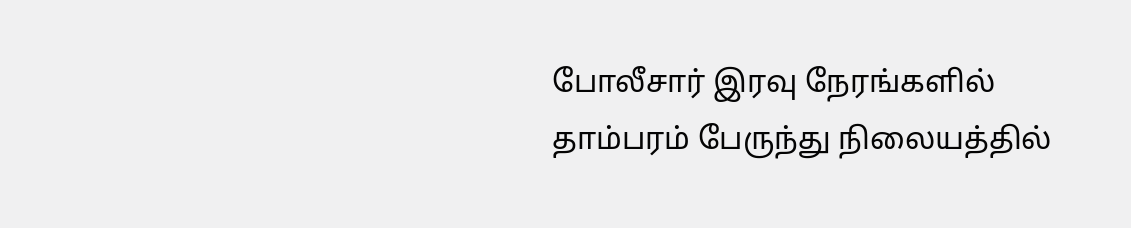போலீசார் இரவு நேரங்களில் தாம்பரம் பேருந்து நிலையத்தில்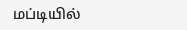மப்டியில்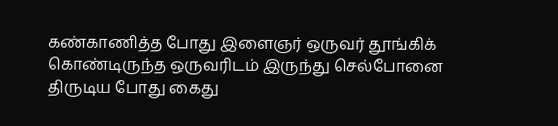கண்காணித்த போது இளைஞர் ஒருவர் தூங்கிக் கொண்டிருந்த ஒருவரிடம் இருந்து செல்போனை திருடிய போது கைது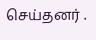செய்தனர் .